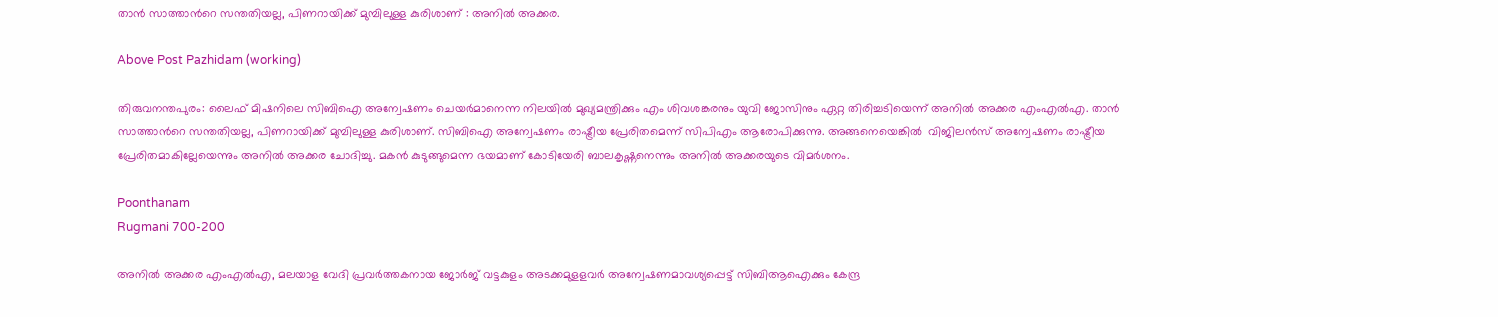താന്‍ സാത്താന്‍റെ സന്തതിയല്ല, പിണറായിക്ക് മുമ്പിലുള്ള കുരിശാണ് : അനില്‍ അക്കര.

Above Post Pazhidam (working)

തിരുവനന്തപുരം: ലൈഫ് മിഷനിലെ സിബിഐ അന്വേഷണം ചെയര്‍മാനെന്ന നിലയില്‍ മുഖ്യമന്ത്രിക്കും എം ശിവശങ്കരനും യുവി ജോസിനും ഏറ്റ തിരിച്ചടിയെന്ന് അനില്‍ അക്കര എംഎല്‍എ. താന്‍ സാത്താന്‍റെ സന്തതിയല്ല, പിണറായിക്ക് മുമ്പിലുള്ള കുരിശാണ്. സിബിഐ അന്വേഷണം രാഷ്ട്രീയ പ്രേരിതമെന്ന് സിപിഎം ആരോപിക്കുന്നു. അങ്ങനെയെങ്കില്‍  വിജിലന്‍സ് അന്വേഷണം രാഷ്ട്രീയ പ്രേരിതമാകില്ലേയെന്നും അനില്‍ അക്കര ചോദിച്ചു. മകന്‍ കുടുങ്ങുമെന്ന ഭയമാണ് കോടിയേരി ബാലകൃഷ്ണനെന്നും അനില്‍ അക്കരയുടെ വിമര്‍ശനം.

Poonthanam
Rugmani 700-200

അനിൽ അക്കര എംഎൽഎ, മലയാള വേദി പ്രവർത്തകനായ ജോർജ് വട്ടകുളം അടക്കമുളളവർ അന്വേഷണമാവശ്യപ്പെട്ട് സിബിആഐക്കും കേന്ദ്ര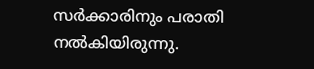സർക്കാരിനും പരാതി നൽകിയിരുന്നു.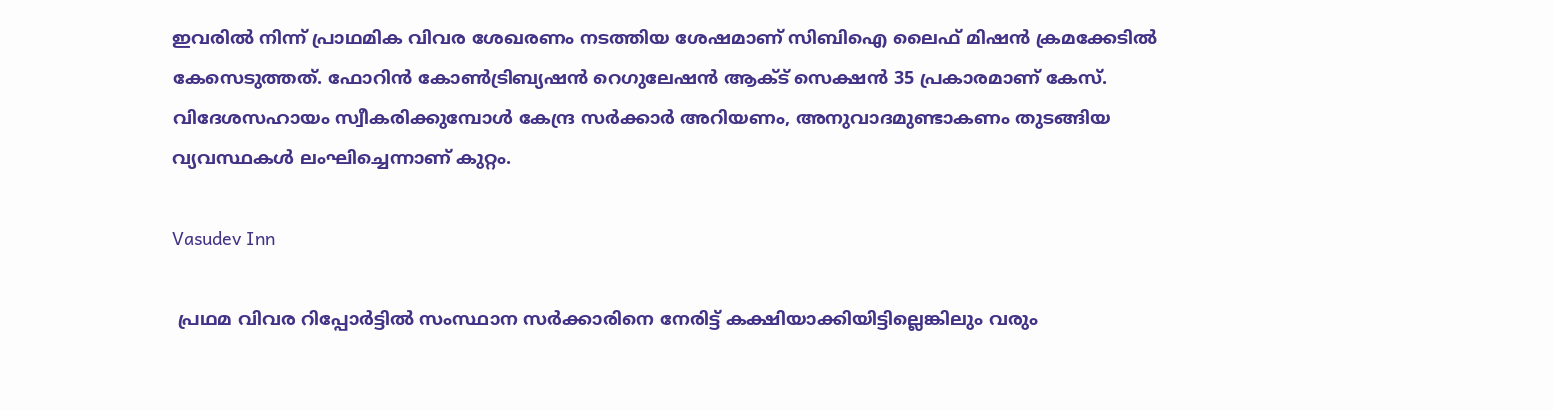ഇവരിൽ നിന്ന് പ്രാഥമിക വിവര ശേഖരണം നടത്തിയ ശേഷമാണ് സിബിഐ ലൈഫ് മിഷന്‍ ക്രമക്കേടില്‍ കേസെടുത്തത്. ഫോറിൻ കോൺട്രിബ്യഷൻ റെഗുലേഷൻ ആക്ട് സെക്ഷൻ 35 പ്രകാരമാണ് കേസ്. വിദേശസഹായം സ്വീകരിക്കുമ്പോള്‍ കേന്ദ്ര സർക്കാർ അറിയണം, അനുവാദമുണ്ടാകണം തുടങ്ങിയ വ്യവസ്ഥകൾ ലംഘിച്ചെന്നാണ് കുറ്റം.

Vasudev Inn

 പ്രഥമ വിവര റിപ്പോർട്ടിൽ സംസ്ഥാന സർക്കാരിനെ നേരിട്ട് കക്ഷിയാക്കിയിട്ടില്ലെങ്കിലും വരും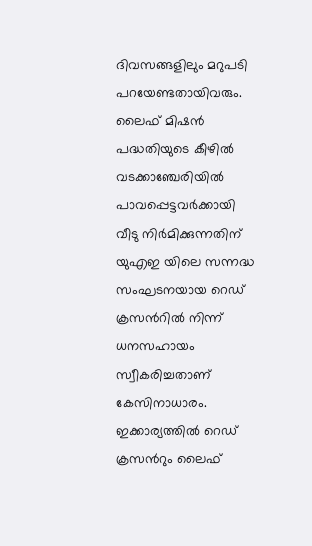ദിവസങ്ങളിലും മറുപടി പറയേണ്ടതായിവരും. ലൈഫ് മിഷൻ പദ്ധതിയുടെ കീഴിൽ വടക്കാഞ്ചേരിയിൽ പാവപ്പെട്ടവർക്കായി വീടു നി‍ർമിക്കുന്നതിന് യുഎഇ യിലെ സന്നദ്ധ സംഘടനയായ റെഡ‍് ക്രസന്‍റിൽ നിന്ന് ധനസഹായം സ്വീകരിച്ചതാണ് കേസിനാധാരം. ഇക്കാര്യത്തിൽ റെഡ് ക്രസന്‍റും ലൈഫ്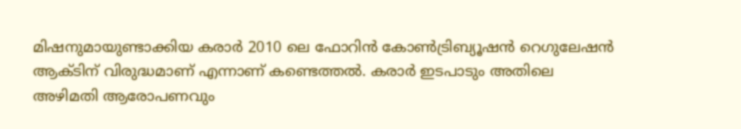മിഷനുമായുണ്ടാക്കിയ കരാർ 2010 ലെ ഫോറിൻ കോൺട്രിബ്യൂഷൻ റെഗുലേഷൻ ആക്ടിന് വിരുദ്ധമാണ് എന്നാണ് കണ്ടെത്തൽ. കരാ‍ർ ഇടപാടും അതിലെ അഴിമതി ആരോപണവും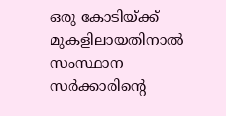ഒരു കോടിയ്ക്ക് മുകളിലായതിനാൽ സംസ്ഥാന സർക്കാരിന്‍റെ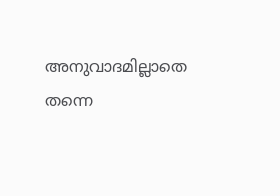അനുവാദമില്ലാതെ തന്നെ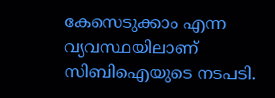കേസെടുക്കാം എന്ന വ്യവസ്ഥയിലാണ് സിബിഐയുടെ നടപടി.